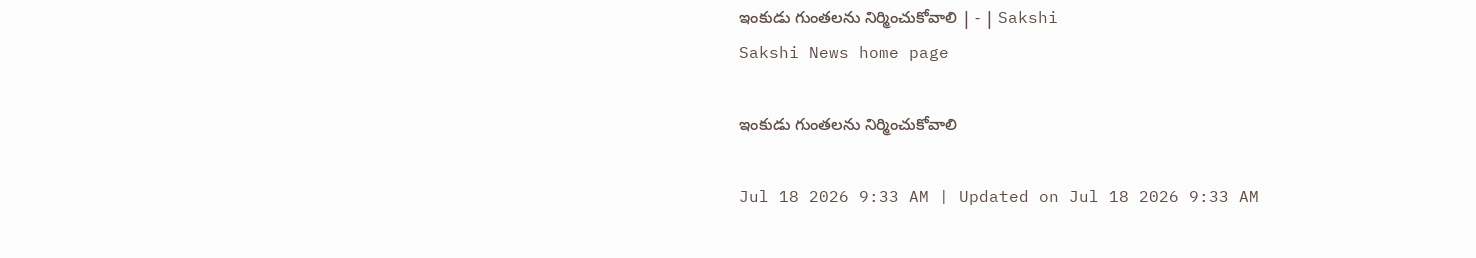ఇంకుడు గుంతలను నిర్మించుకోవాలి | - | Sakshi
Sakshi News home page

ఇంకుడు గుంతలను నిర్మించుకోవాలి

Jul 18 2026 9:33 AM | Updated on Jul 18 2026 9:33 AM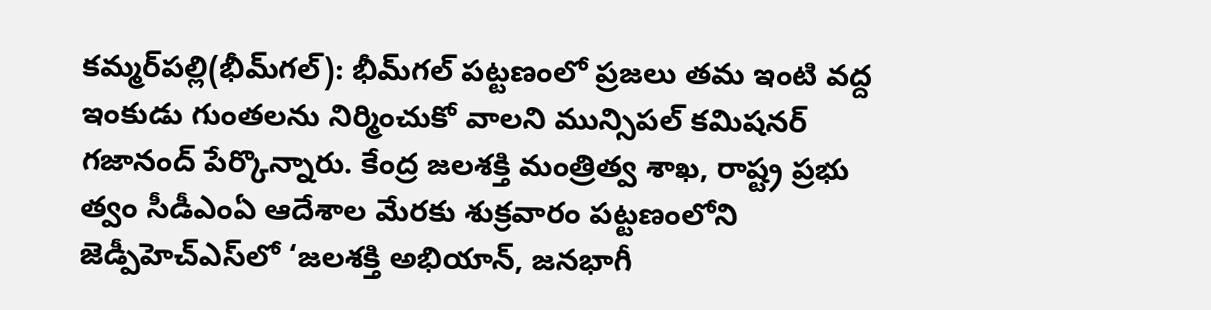కమ్మర్‌పల్లి(భీమ్‌గల్‌): భీమ్‌గల్‌ పట్టణంలో ప్రజలు తమ ఇంటి వద్ద ఇంకుడు గుంతలను నిర్మించుకో వాలని మున్సిపల్‌ కమిషనర్‌ గజానంద్‌ పేర్కొన్నారు. కేంద్ర జలశక్తి మంత్రిత్వ శాఖ, రాష్ట్ర ప్రభు త్వం సీడీఎంఏ ఆదేశాల మేరకు శుక్రవారం పట్టణంలోని జెడ్పీహెచ్‌ఎస్‌లో ‘జలశక్తి అభియాన్‌, జనభాగీ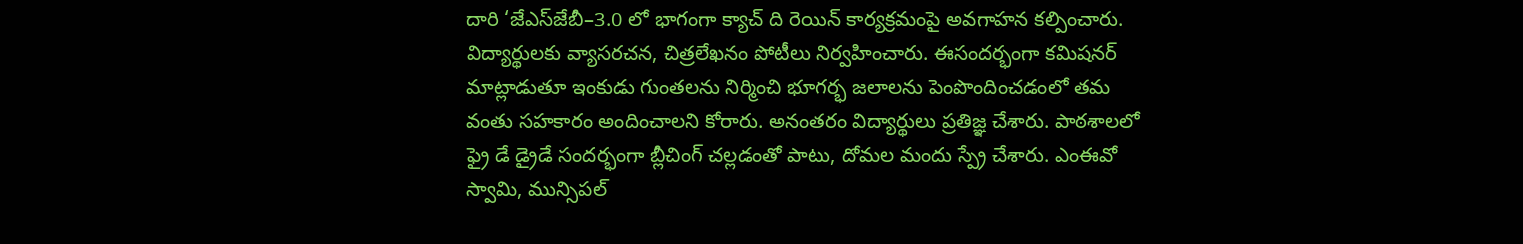దారి ‘జేఎస్‌జేబీ–3.0 లో భాగంగా క్యాచ్‌ ది రెయిన్‌ కార్యక్రమంపై అవగాహన కల్పించారు. విద్యార్థులకు వ్యాసరచన, చిత్రలేఖనం పోటీలు నిర్వహించారు. ఈసందర్భంగా కమిషనర్‌ మాట్లాడుతూ ఇంకుడు గుంతలను నిర్మించి భూగర్భ జలాలను పెంపొందించడంలో తమ వంతు సహకారం అందించాలని కోరారు. అనంతరం విద్యార్థులు ప్రతిజ్ఞ చేశారు. పాఠశాలలో ఫ్రై డే డ్రైడే సందర్భంగా బ్లీచింగ్‌ చల్లడంతో పాటు, దోమల మందు స్ప్రే చేశారు. ఎంఈవో స్వామి, మున్సిపల్‌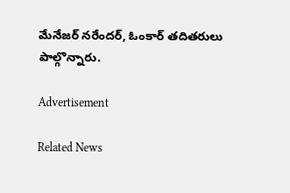మేనేజర్‌ నరేందర్‌, ఓంకార్‌ తదితరులు పాల్గొన్నారు.

Advertisement

Related News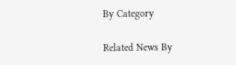By Category

Related News By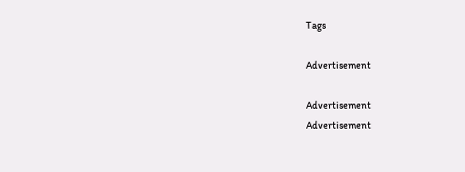Tags

Advertisement

Advertisement
Advertisement